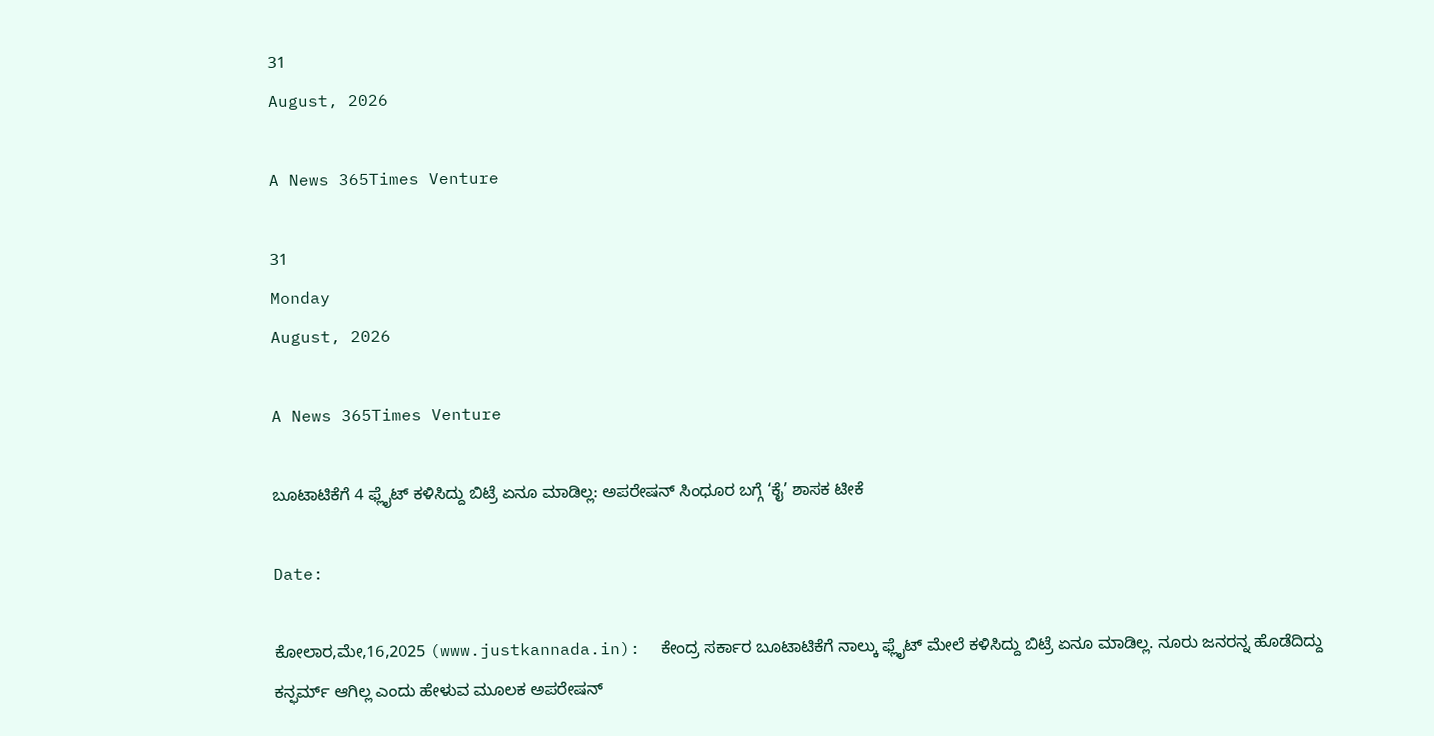31
August, 2026

A News 365Times Venture

31
Monday
August, 2026

A News 365Times Venture

ಬೂಟಾಟಿಕೆಗೆ 4 ಫ್ಲೈಟ್ ಕಳಿಸಿದ್ದು ಬಿಟ್ರೆ ಏನೂ ಮಾಡಿಲ್ಲ: ಅಪರೇಷನ್ ಸಿಂಧೂರ ಬಗ್ಗೆ ‘ಕೈ’ ಶಾಸಕ ಟೀಕೆ

Date:

ಕೋಲಾರ,ಮೇ,16,2025 (www.justkannada.in):  ಕೇಂದ್ರ ಸರ್ಕಾರ ಬೂಟಾಟಿಕೆಗೆ ನಾಲ್ಕು ಫ್ಲೈಟ್ ಮೇಲೆ ಕಳಿಸಿದ್ದು ಬಿಟ್ರೆ ಏನೂ ಮಾಡಿಲ್ಲ. ನೂರು ಜನರನ್ನ ಹೊಡೆದಿದ್ದು ಕನ್ಫರ್ಮ್ ಆಗಿಲ್ಲ ಎಂದು ಹೇಳುವ ಮೂಲಕ ಅಪರೇಷನ್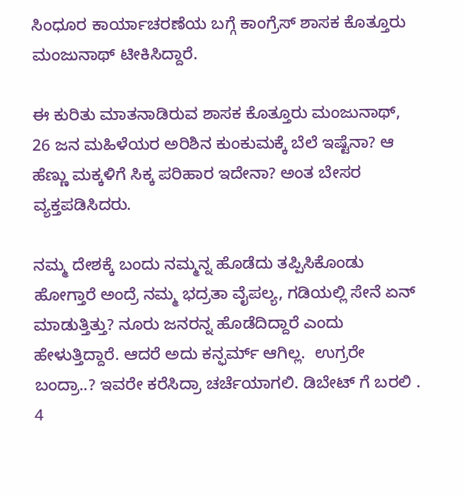ಸಿಂಧೂರ ಕಾರ್ಯಾಚರಣೆಯ ಬಗ್ಗೆ ಕಾಂಗ್ರೆಸ್‌ ಶಾಸಕ ಕೊತ್ತೂರು ಮಂಜುನಾಥ್‌ ಟೀಕಿಸಿದ್ದಾರೆ.

ಈ ಕುರಿತು ಮಾತನಾಡಿರುವ ಶಾಸಕ ಕೊತ್ತೂರು ಮಂಜುನಾಥ್,  26 ಜನ ಮಹಿಳೆಯರ ಅರಿಶಿನ ಕುಂಕುಮಕ್ಕೆ ಬೆಲೆ ಇಷ್ಟೆನಾ? ಆ ಹೆಣ್ಣು ಮಕ್ಕಳಿಗೆ ಸಿಕ್ಕ ಪರಿಹಾರ ಇದೇನಾ? ಅಂತ ಬೇಸರ ವ್ಯಕ್ತಪಡಿಸಿದರು.

ನಮ್ಮ ದೇಶಕ್ಕೆ ಬಂದು ನಮ್ಮನ್ನ ಹೊಡೆದು ತಪ್ಪಿಸಿಕೊಂಡು ಹೋಗ್ತಾರೆ ಅಂದ್ರೆ ನಮ್ಮ ಭದ್ರತಾ ವೈಪಲ್ಯ, ಗಡಿಯಲ್ಲಿ ಸೇನೆ ಏನ್ ಮಾಡುತ್ತಿತ್ತು? ನೂರು ಜನರನ್ನ ಹೊಡೆದಿದ್ದಾರೆ ಎಂದು ಹೇಳುತ್ತಿದ್ದಾರೆ. ಆದರೆ ಅದು ಕನ್ಫರ್ಮ್ ಆಗಿಲ್ಲ.  ಉಗ್ರರೇ ಬಂದ್ರಾ..? ಇವರೇ ಕರೆಸಿದ್ರಾ ಚರ್ಚೆಯಾಗಲಿ. ಡಿಬೇಟ್ ಗೆ ಬರಲಿ .  4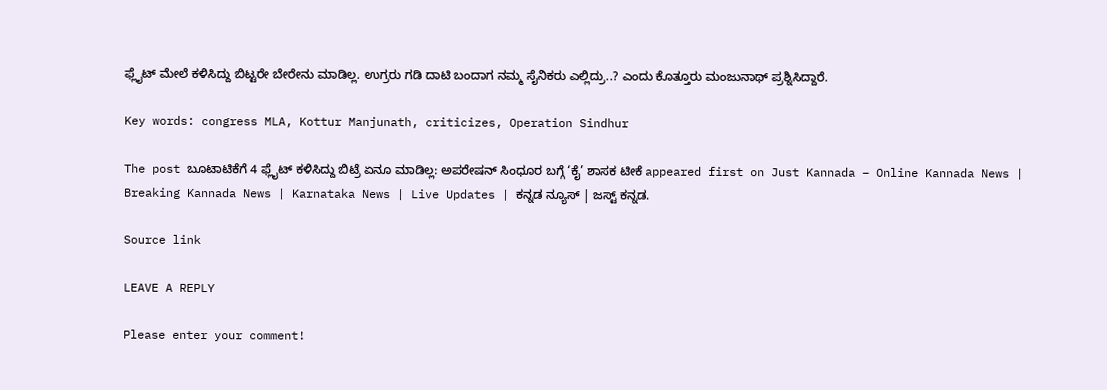ಫ್ಲೈಟ್ ಮೇಲೆ ಕಳಿಸಿದ್ದು ಬಿಟ್ಟರೇ ಬೇರೇನು ಮಾಡಿಲ್ಲ. ಉಗ್ರರು ಗಡಿ ದಾಟಿ ಬಂದಾಗ ನಮ್ಮ ಸೈನಿಕರು ಎಲ್ಲಿದ್ರು..? ಎಂದು ಕೊತ್ತೂರು ಮಂಜುನಾಥ್ ಪ್ರಶ್ನಿಸಿದ್ದಾರೆ.

Key words: congress MLA, Kottur Manjunath, criticizes, Operation Sindhur

The post ಬೂಟಾಟಿಕೆಗೆ 4 ಫ್ಲೈಟ್ ಕಳಿಸಿದ್ದು ಬಿಟ್ರೆ ಏನೂ ಮಾಡಿಲ್ಲ: ಅಪರೇಷನ್ ಸಿಂಧೂರ ಬಗ್ಗೆ ‘ಕೈ’ ಶಾಸಕ ಟೀಕೆ appeared first on Just Kannada – Online Kannada News | Breaking Kannada News | Karnataka News | Live Updates | ಕನ್ನಡ ನ್ಯೂಸ್ | ಜಸ್ಟ್ ಕನ್ನಡ.

Source link

LEAVE A REPLY

Please enter your comment!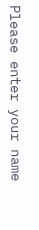Please enter your name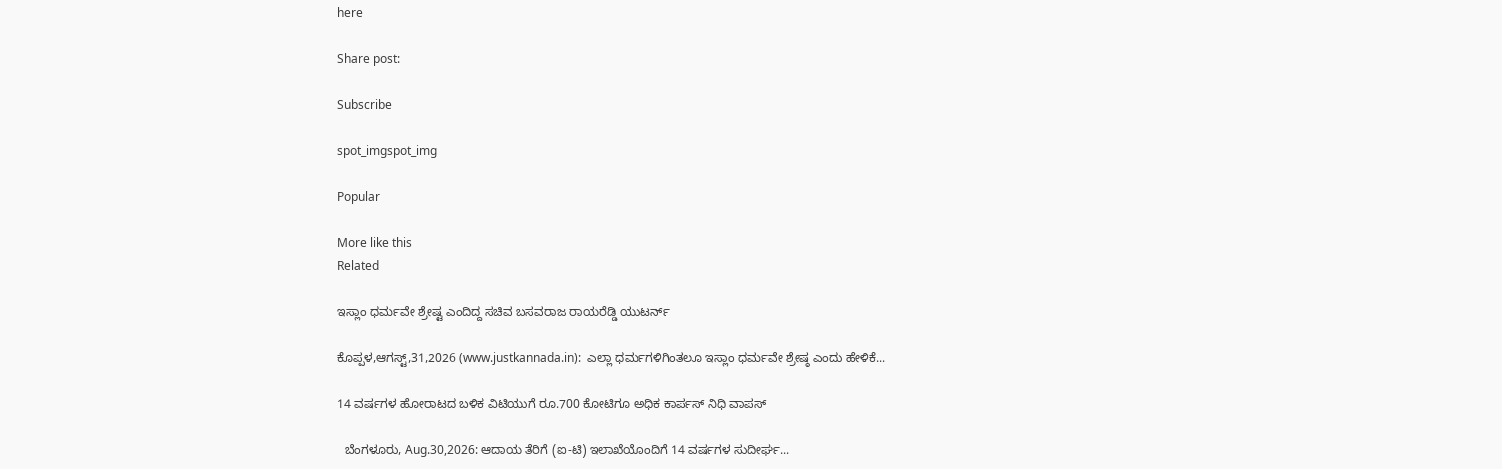here

Share post:

Subscribe

spot_imgspot_img

Popular

More like this
Related

ಇಸ್ಲಾಂ ಧರ್ಮವೇ ಶ್ರೇಷ್ಟ ಎಂದಿದ್ದ ಸಚಿವ ಬಸವರಾಜ ರಾಯರೆಡ್ಡಿ ಯುಟರ್ನ್

ಕೊಪ್ಪಳ,ಆಗಸ್ಟ್,31,2026 (www.justkannada.in):  ಎಲ್ಲಾ ಧರ್ಮಗಳಿಗಿಂತಲೂ ಇಸ್ಲಾಂ ಧರ್ಮವೇ ಶ್ರೇಷ್ಠ ಎಂದು ಹೇಳಿಕೆ...

14 ವರ್ಷಗಳ ಹೋರಾಟದ ಬಳಿಕ ವಿಟಿಯುಗೆ ರೂ.700 ಕೋಟಿಗೂ ಅಧಿಕ ಕಾರ್ಪಸ್‌ ನಿಧಿ ವಾಪಸ್

  ಬೆಂಗಳೂರು, Aug.30,2026: ಆದಾಯ ತೆರಿಗೆ (ಐ-ಟಿ) ಇಲಾಖೆಯೊಂದಿಗೆ 14 ವರ್ಷಗಳ ಸುದೀರ್ಘ...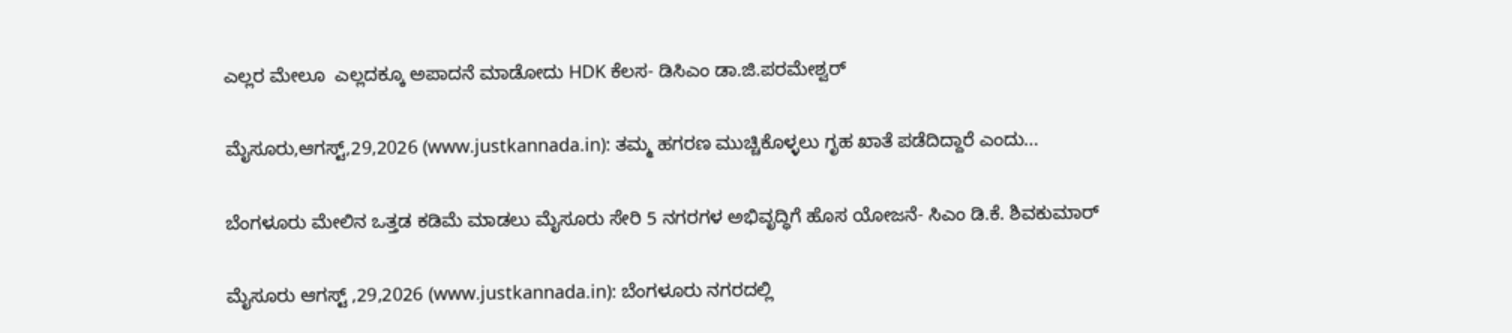ಎಲ್ಲರ ಮೇಲೂ  ಎಲ್ಲದಕ್ಕೂ ಅಪಾದನೆ ಮಾಡೋದು HDK ಕೆಲಸ- ಡಿಸಿಎಂ ಡಾ.ಜಿ.ಪರಮೇಶ್ವರ್

ಮೈಸೂರು,ಆಗಸ್ಟ್,29,2026 (www.justkannada.in): ತಮ್ಮ ಹಗರಣ ಮುಚ್ಚಿಕೊಳ್ಳಲು ಗೃಹ ಖಾತೆ ಪಡೆದಿದ್ದಾರೆ ಎಂದು...

ಬೆಂಗಳೂರು ಮೇಲಿನ ಒತ್ತಡ ಕಡಿಮೆ ಮಾಡಲು ಮೈಸೂರು ಸೇರಿ 5 ನಗರಗಳ ಅಭಿವೃದ್ಧಿಗೆ ಹೊಸ ಯೋಜನೆ- ಸಿಎಂ ಡಿ.ಕೆ. ಶಿವಕುಮಾರ್

ಮೈಸೂರು ಆಗಸ್ಟ್ ,29,2026 (www.justkannada.in): ಬೆಂಗಳೂರು ನಗರದಲ್ಲಿ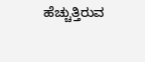ಹೆಚ್ಚುತ್ತಿರುವ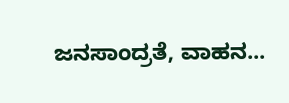ಜನಸಾಂದ್ರತೆ, ವಾಹನ...